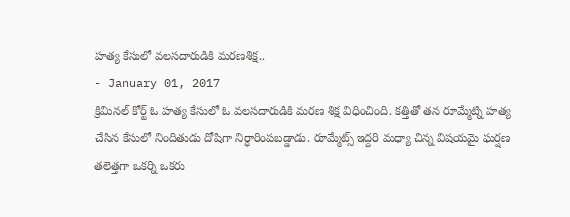హత్య కేసులో వలసదారుడికి మరణశిక్ష..
- January 01, 2017
క్రిమినల్ కోర్ట్ ఓ హత్య కేసులో ఓ వలసదారుడికి మరణ శిక్ష విధించింది. కత్తితో తన రూమ్మేట్ని హత్య చేసిన కేసులో నిందితుడు దోషిగా నిర్ధారింపబడ్డాడు. రూమ్మేట్స్ ఇద్దరి మధ్యా చిన్న విషయమై ఘర్షణ తలెత్తగా ఒకర్ని ఒకరు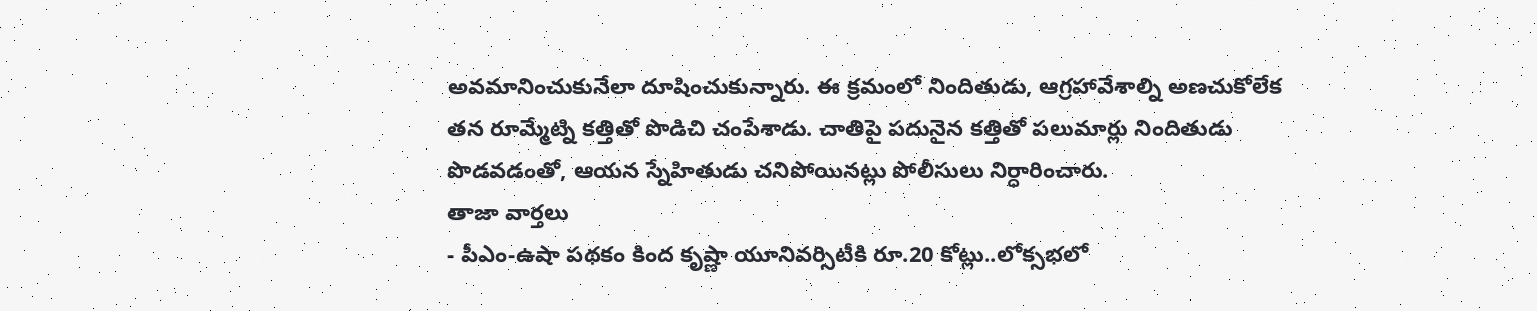అవమానించుకునేలా దూషించుకున్నారు. ఈ క్రమంలో నిందితుడు, ఆగ్రహావేశాల్ని అణచుకోలేక తన రూమ్మేట్ని కత్తితో పొడిచి చంపేశాడు. చాతిపై పదునైన కత్తితో పలుమార్లు నిందితుడు పొడవడంతో, ఆయన స్నేహితుడు చనిపోయినట్లు పోలీసులు నిర్ధారించారు.
తాజా వార్తలు
- పీఎం-ఉషా పథకం కింద కృష్ణా యూనివర్సిటీకి రూ.20 కోట్లు..లోక్సభలో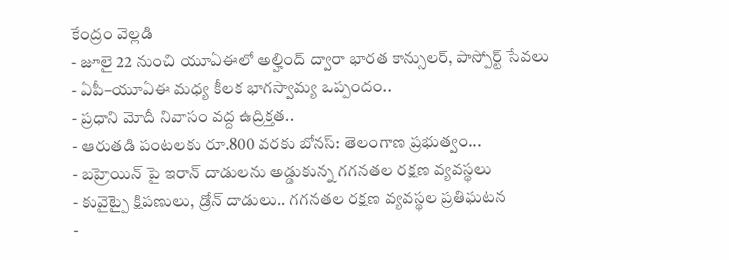కేంద్రం వెల్లడి
- జూలై 22 నుంచి యూఏఈలో అల్హింద్ ద్వారా భారత కాన్సులర్, పాస్పోర్ట్ సేవలు
- ఏపీ–యూఏఈ మధ్య కీలక భాగస్వామ్య ఒప్పందం..
- ప్రధాని మోదీ నివాసం వద్ద ఉద్రిక్తత..
- ఆరుతడి పంటలకు రూ.800 వరకు బోనస్: తెలంగాణ ప్రభుత్వం...
- బహ్రెయిన్ పై ఇరాన్ దాడులను అడ్డుకున్న గగనతల రక్షణ వ్యవస్థలు
- కువైట్పై క్షిపణులు, డ్రోన్ దాడులు.. గగనతల రక్షణ వ్యవస్థల ప్రతిఘటన
-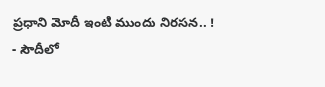ప్రధాని మోదీ ఇంటి ముందు నిరసన.. !
- సౌదీలో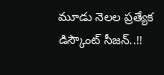మూడు నెలల ప్రత్యేక డిస్కౌంట్ సీజన్..!!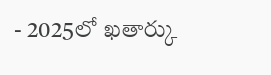- 2025లో ఖతార్కు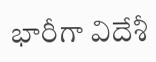భారీగా విదేశీ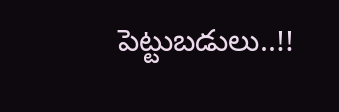పెట్టుబడులు..!!